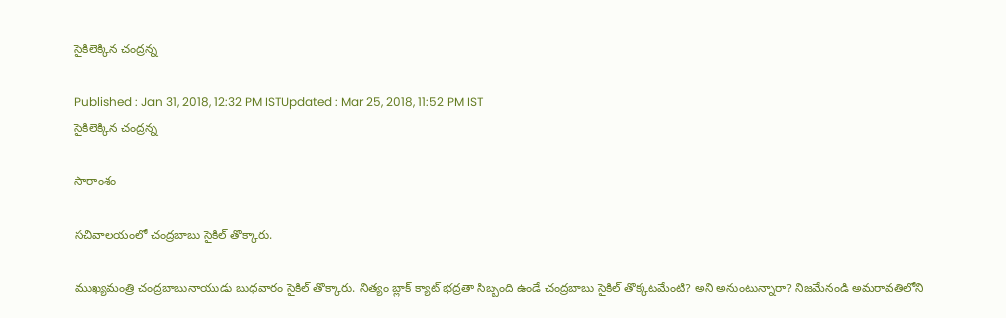సైకిలెక్కిన చంద్రన్న

Published : Jan 31, 2018, 12:32 PM ISTUpdated : Mar 25, 2018, 11:52 PM IST
సైకిలెక్కిన చంద్రన్న

సారాంశం

సచివాలయంలో చంద్రబాబు సైకిల్ తొక్కారు.

ముఖ్యమంత్రి చంద్రబాబునాయుడు బుధవారం సైకిల్ తొక్కారు. నిత్యం బ్లాక్ క్యాట్ భద్రతా సిబ్బంది ఉండే చంద్రబాబు సైకిల్ తొక్కటమేంటి? అని అనుంటున్నారా? నిజమేనండి అమరావతిలోని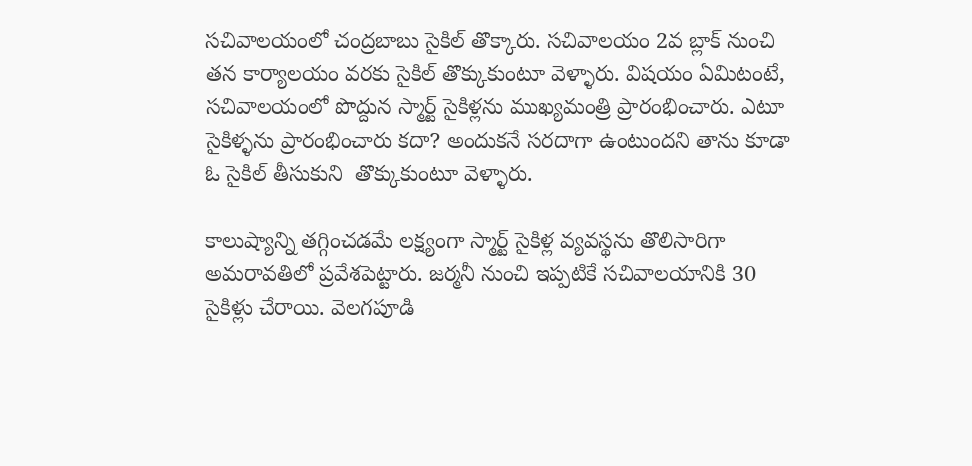సచివాలయంలో చంద్రబాబు సైకిల్ తొక్కారు. సచివాలయం 2వ బ్లాక్ నుంచి తన కార్యాలయం వరకు సైకిల్ తొక్కుకుంటూ వెళ్ళారు. విషయం ఏమిటంటే, సచివాలయంలో పొద్దున స్మార్ట్ సైకిళ్లను ముఖ్యమంత్రి ప్రారంభించారు. ఎటూ సైకిళ్ళను ప్రారంభించారు కదా? అందుకనే సరదాగా ఉంటుందని తాను కూడా ఓ సైకిల్ తీసుకుని  తొక్కుకుంటూ వెళ్ళారు.

కాలుష్యాన్ని తగ్గించడమే లక్ష్యంగా స్మార్ట్‌ సైకిళ్ల వ్యవస్థను తొలిసారిగా అమరావతిలో ప్రవేశపెట్టారు. జర్మనీ నుంచి ఇప్పటికే సచివాలయానికి 30 సైకిళ్లు చేరాయి. వెలగపూడి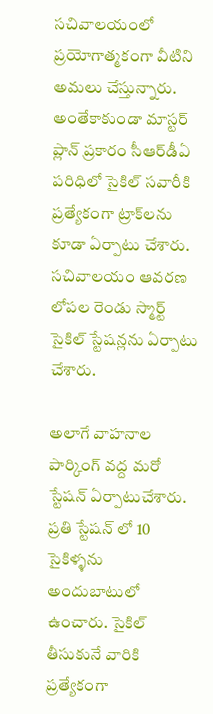సచివాలయంలో ప్రయోగాత్మకంగా వీటిని అమలు చేస్తున్నారు. అంతేకాకుండా మాస్టర్ ప్లాన్ ప్రకారం సీఆర్‌డీఏ పరిధిలో సైకిల్ సవారీకి ప్రత్యేకంగా ట్రాక్‌లను కూడా ఏర్పాటు చేశారు. సచివాలయం ఆవరణ లోపల రెండు స్మార్ట్‌ సైకిల్‌ స్టేషన్లను ఏర్పాటు చేశారు.

అలాగే వాహనాల పార్కింగ్‌ వద్ద మరో స్టేషన్‌ ఏర్పాటుచేశారు. ప్రతి స్టేషన్ లో 10 సైకిళ్ళను అందుబాటులో ఉంచారు. సైకిల్‌ తీసుకునే వారికి ప్రత్యేకంగా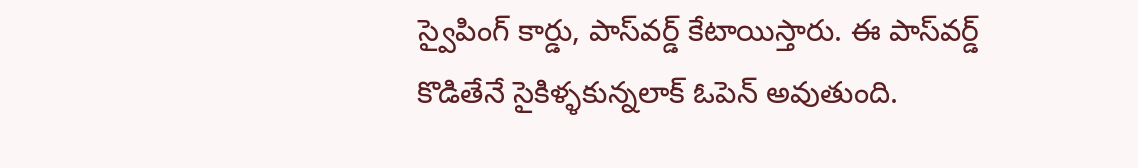స్వైపింగ్‌ కార్డు, పాస్‌వర్డ్‌ కేటాయిస్తారు. ఈ పాస్‌వర్డ్‌ కొడితేనే సైకిళ్ళకున్నలాక్ ఓపెన్ అవుతుంది.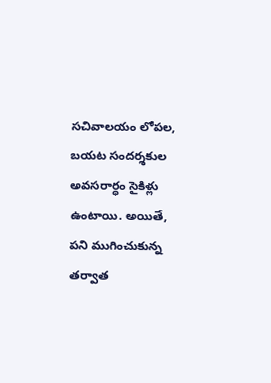సచివాలయం లోపల, బయట సందర్శకుల అవసరార్ధం సైకిళ్లు ఉంటాయి. అయితే, పని ముగించుకున్న తర్వాత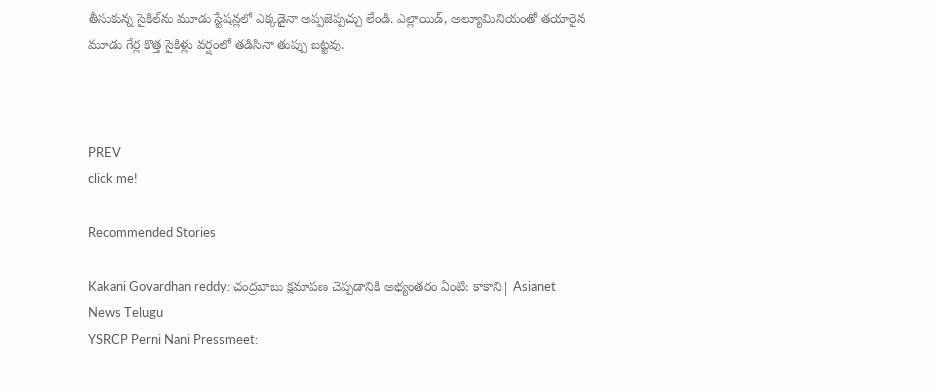తీసుకున్న సైకిల్‌ను మూడు స్టేషన్లలో ఎక్కడైనా అప్పజెప్పచ్చు లేండి. ఎల్లాయిడ్‌, అల్యూమినియంతో తయారైన మూడు గేర్ల కొత్త సైకిళ్లు వర్షంలో తడిసినా తుప్పు బట్టవు.



PREV
click me!

Recommended Stories

Kakani Govardhan reddy: చంద్రబాబు క్షమాపణ చెప్పడానికి అభ్యంతరం ఏంటి: కాకాని| Asianet News Telugu
YSRCP Perni Nani Pressmeet: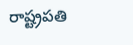రాష్ట్రపతి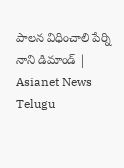పాలన విధించాలి పేర్ని నాని డిమాండ్ | Asianet News Telugu